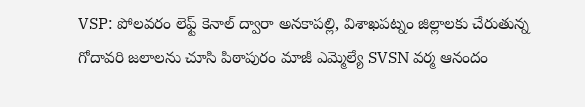VSP: పోలవరం లెఫ్ట్ కెనాల్ ద్వారా అనకాపల్లి, విశాఖపట్నం జిల్లాలకు చేరుతున్న గోదావరి జలాలను చూసి పిఠాపురం మాజీ ఎమ్మెల్యే SVSN వర్మ ఆనందం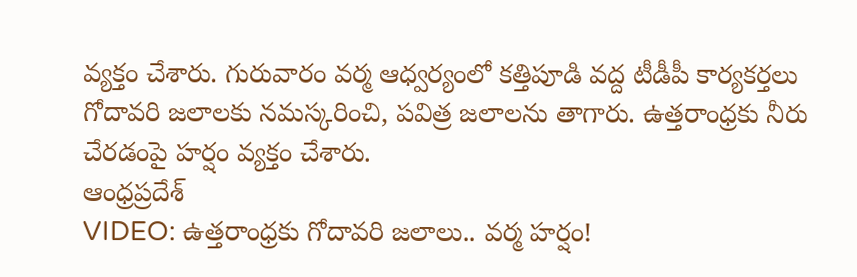వ్యక్తం చేశారు. గురువారం వర్మ ఆధ్వర్యంలో కత్తిపూడి వద్ద టీడీపీ కార్యకర్తలు గోదావరి జలాలకు నమస్కరించి, పవిత్ర జలాలను తాగారు. ఉత్తరాంధ్రకు నీరు చేరడంపై హర్షం వ్యక్తం చేశారు.
ఆంధ్రప్రదేశ్
VIDEO: ఉత్తరాంధ్రకు గోదావరి జలాలు.. వర్మ హర్షం!